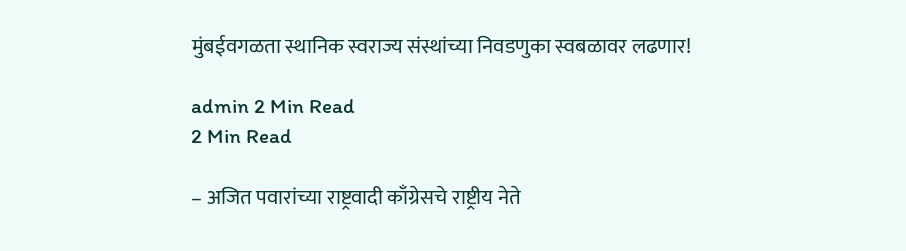मुंबईवगळता स्थानिक स्वराज्य संस्थांच्या निवडणुका स्वबळावर लढणार!

admin 2 Min Read
2 Min Read

– अजित पवारांच्या राष्ट्रवादी काँग्रेसचे राष्ट्रीय नेते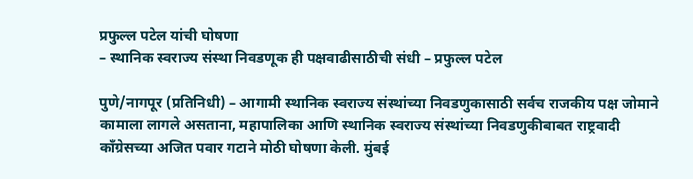प्रफुल्ल पटेल यांची घोषणा
– स्थानिक स्वराज्य संस्था निवडणूक ही पक्षवाढीसाठीची संधी – प्रफुल्ल पटेल

पुणे/नागपूर (प्रतिनिधी) – आगामी स्थानिक स्वराज्य संस्थांच्या निवडणुकासाठी सर्वच राजकीय पक्ष जोमाने कामाला लागले असताना, महापालिका आणि स्थानिक स्वराज्य संस्थांच्या निवडणुकीबाबत राष्ट्रवादी काँग्रेसच्या अजित पवार गटाने मोठी घोषणा केली. मुंबई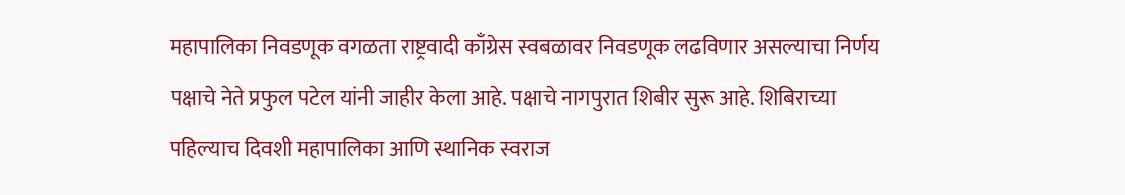महापालिका निवडणूक वगळता राष्ट्रवादी काँग्रेस स्वबळावर निवडणूक लढविणार असल्याचा निर्णय पक्षाचे नेते प्रफुल पटेल यांनी जाहीर केला आहे. पक्षाचे नागपुरात शिबीर सुरू आहे. शिबिराच्या पहिल्याच दिवशी महापालिका आणि स्थानिक स्वराज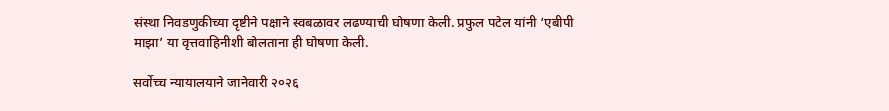संस्था निवडणुकीच्या दृष्टीने पक्षाने स्वबळावर लढण्याची घोषणा केली. प्रफुल पटेल यांनी ‘एबीपी माझा’ या वृत्तवाहिनीशी बोलताना ही घोषणा केली.

सर्वोच्च न्यायालयाने जानेवारी २०२६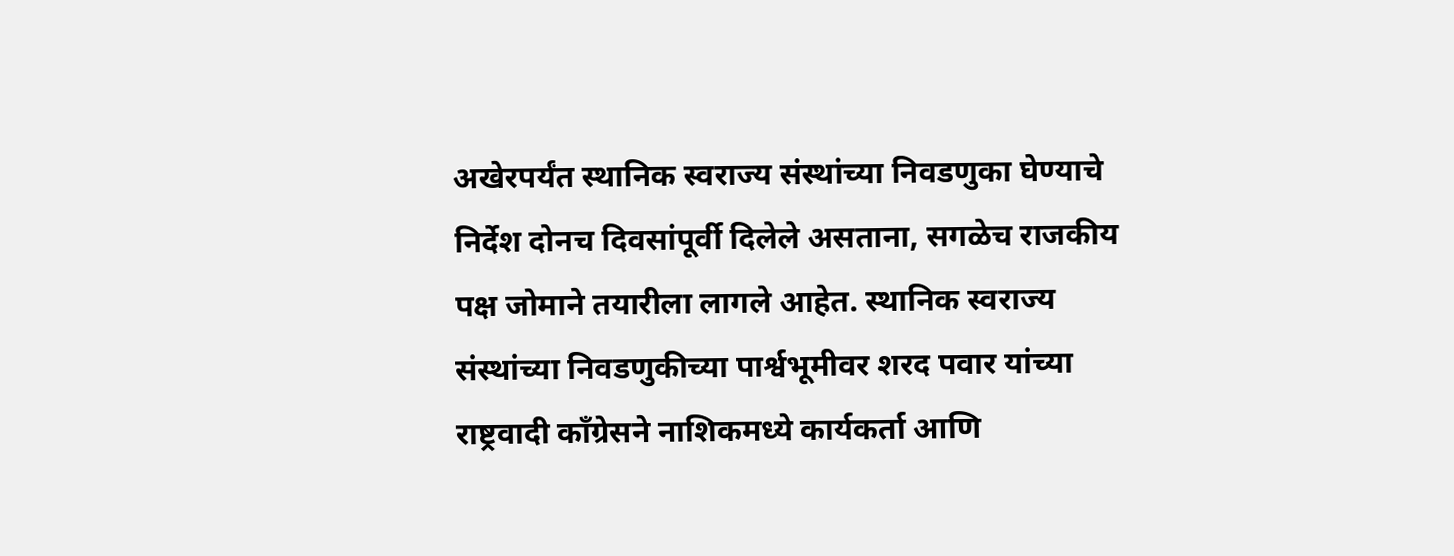अखेरपर्यंत स्थानिक स्वराज्य संस्थांच्या निवडणुका घेण्याचे निर्देश दोनच दिवसांपूर्वी दिलेले असताना, सगळेच राजकीय पक्ष जोमाने तयारीला लागले आहेत. स्थानिक स्वराज्य संस्थांच्या निवडणुकीच्या पार्श्वभूमीवर शरद पवार यांच्या राष्ट्रवादी काँग्रेसने नाशिकमध्ये कार्यकर्ता आणि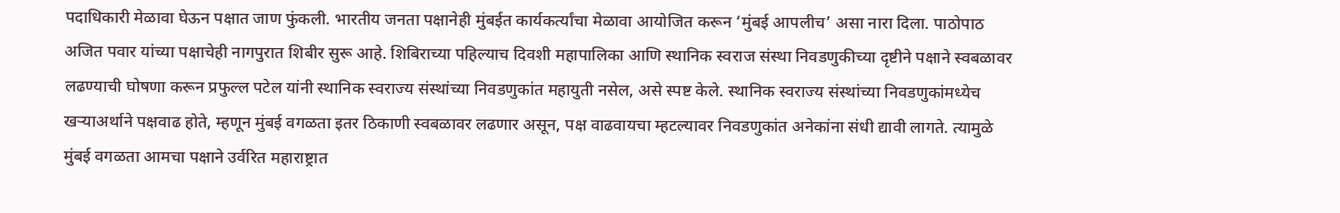पदाधिकारी मेळावा घेऊन पक्षात जाण फुंकली. भारतीय जनता पक्षानेही मुंबईत कार्यकर्त्यांचा मेळावा आयोजित करून ‘मुंबई आपलीच’ असा नारा दिला. पाठोपाठ अजित पवार यांच्या पक्षाचेही नागपुरात शिबीर सुरू आहे. शिबिराच्या पहिल्याच दिवशी महापालिका आणि स्थानिक स्वराज संस्था निवडणुकीच्या दृष्टीने पक्षाने स्वबळावर लढण्याची घोषणा करून प्रफुल्ल पटेल यांनी स्थानिक स्वराज्य संस्थांच्या निवडणुकांत महायुती नसेल, असे स्पष्ट केले. स्थानिक स्वराज्य संस्थांच्या निवडणुकांमध्येच खर्‍याअर्थाने पक्षवाढ होते, म्हणून मुंबई वगळता इतर ठिकाणी स्वबळावर लढणार असून, पक्ष वाढवायचा म्हटल्यावर निवडणुकांत अनेकांना संधी द्यावी लागते. त्यामुळे मुंबई वगळता आमचा पक्षाने उर्वरित महाराष्ट्रात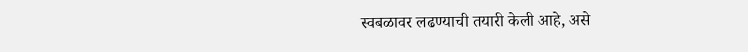स्वबळावर लढण्याची तयारी केली आहे, असे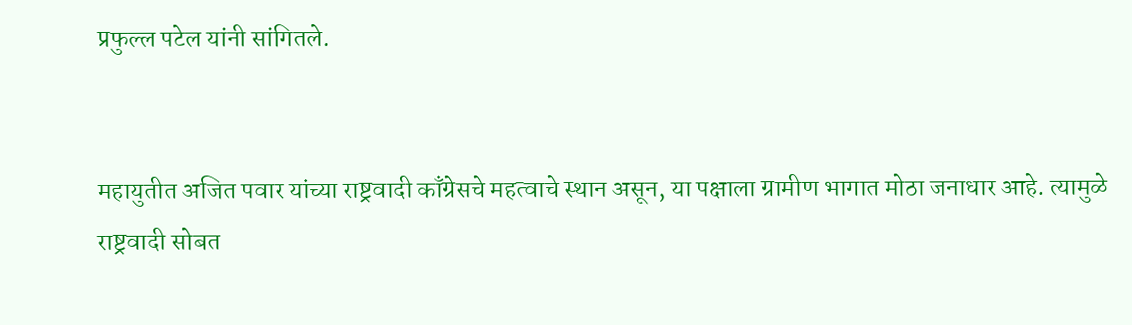प्रफुल्ल पटेल यांनी सांगितले.


महायुतीत अजित पवार यांच्या राष्ट्रवादी काँग्रेसचे महत्वाचे स्थान असून, या पक्षाला ग्रामीण भागात मोठा जनाधार आहे. त्यामुळे राष्ट्रवादी सोबत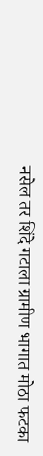नसेल तर शिंदे गटाला ग्रामीण भागात मोठा फटका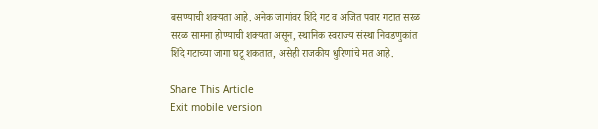बसण्याची शक्यता आहे. अनेक जागांवर शिंदे गट व अजित पवार गटात सरळ सरळ सामना होण्याची शक्यता असून, स्थानिक स्वराज्य संस्था निवडणुकांत शिंदे गटाच्या जागा घटू शकतात, असेही राजकीय धुरिणांचे मत आहे.

Share This Article
Exit mobile version